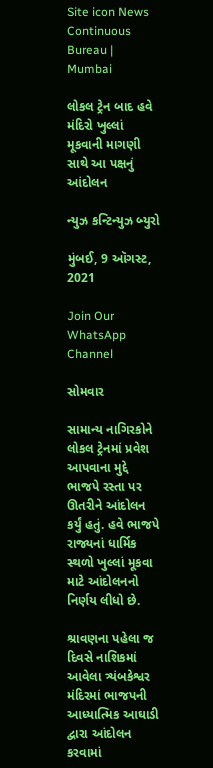Site icon News Continuous Bureau | Mumbai

લોકલ ટ્રેન બાદ હવે મંદિરો ખુલ્લાં મૂકવાની માગણી સાથે આ પક્ષનું આંદોલન

ન્યુઝ કન્ટિન્યુઝ બ્યુરો

મુંબઈ, 9 ઑગસ્ટ, 2021

Join Our WhatsApp Channel

સોમવાર

સામાન્ય નાગિરકોને લોકલ ટ્રેનમાં પ્રવેશ આપવાના મુદ્દે ભાજપે રસ્તા પર ઊતરીને આંદોલન કર્યું હતું. હવે ભાજપે રાજ્યનાં ધાર્મિક સ્થળો ખુલ્લાં મૂકવા માટે આંદોલનનો નિર્ણય લીધો છે.

શ્રાવણના પહેલા જ દિવસે નાશિકમાં આવેલા ત્ર્યંબકેશ્વર મંદિરમાં ભાજપની આધ્યાત્મિક આઘાડી  દ્વારા આંદોલન કરવામાં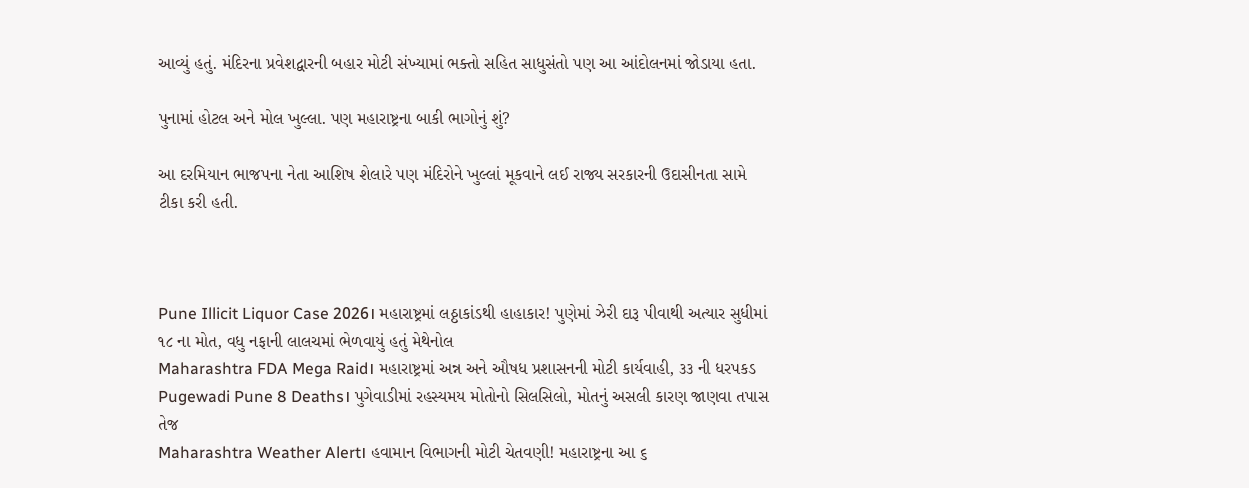આવ્યું હતું. મંદિરના પ્રવેશદ્વારની બહાર મોટી સંખ્યામાં ભક્તો સહિત સાધુસંતો પણ આ આંદોલનમાં જોડાયા હતા.

પુનામાં હોટલ અને મોલ ખુલ્લા. પણ મહારાષ્ટ્રના બાકી ભાગોનું શું?

આ દરમિયાન ભાજપના નેતા આશિષ શેલારે પણ મંદિરોને ખુલ્લાં મૂકવાને લઈ રાજ્ય સરકારની ઉદાસીનતા સામે ટીકા કરી હતી.



Pune Illicit Liquor Case 2026। મહારાષ્ટ્રમાં લઠ્ઠાકાંડથી હાહાકાર! પુણેમાં ઝેરી દારૂ પીવાથી અત્યાર સુધીમાં ૧૮ ના મોત, વધુ નફાની લાલચમાં ભેળવાયું હતું મેથેનોલ
Maharashtra FDA Mega Raid। મહારાષ્ટ્રમાં અન્ન અને ઔષધ પ્રશાસનની મોટી કાર્યવાહી, ૩૩ ની ધરપકડ
Pugewadi Pune 8 Deaths। પુગેવાડીમાં રહસ્યમય મોતોનો સિલસિલો, મોતનું અસલી કારણ જાણવા તપાસ તેજ
Maharashtra Weather Alert। હવામાન વિભાગની મોટી ચેતવણી! મહારાષ્ટ્રના આ ૬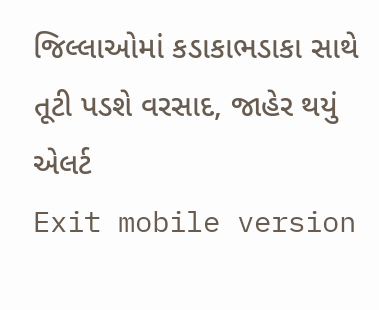જિલ્લાઓમાં કડાકાભડાકા સાથે તૂટી પડશે વરસાદ, જાહેર થયું એલર્ટ
Exit mobile version